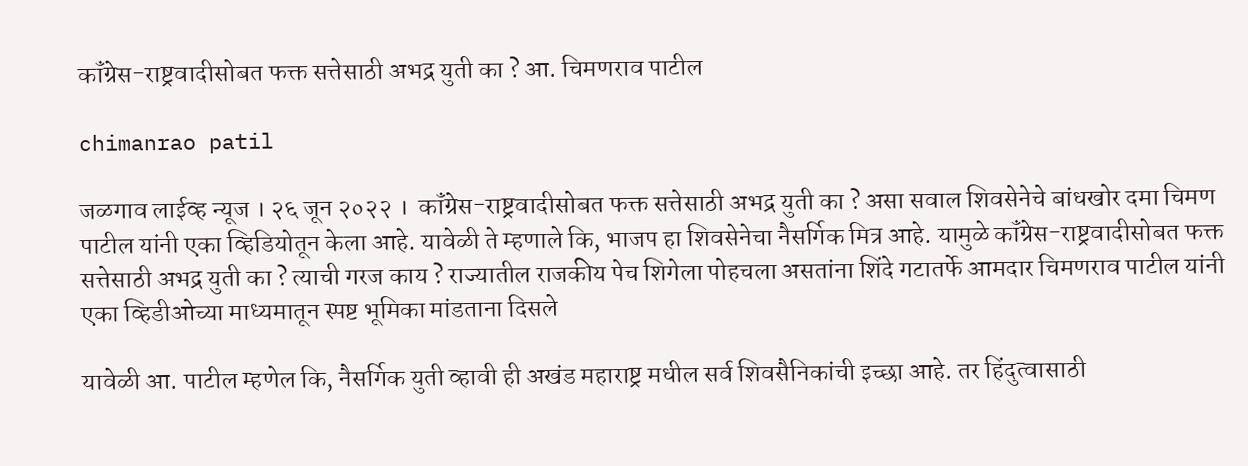कॉंग्रेस-राष्ट्रवादीसोबत फक्त सत्तेसाठी अभद्र युती का ? आ. चिमणराव पाटील

chimanrao patil

जळगाव लाईव्ह न्यूज । २६ जून २०२२ ।  कॉंग्रेस-राष्ट्रवादीसोबत फक्त सत्तेसाठी अभद्र युती का ? असा सवाल शिवसेनेचे बांधखोर दमा चिमण पाटील यांनी एका व्हिडियोतून केला आहे. यावेळी ते म्हणाले कि, भाजप हा शिवसेनेचा नैसर्गिक मित्र आहे. यामुळे कॉंग्रेस-राष्ट्रवादीसोबत फक्त सत्तेसाठी अभद्र युती का ? त्याची गरज काय ? राज्यातील राजकीय पेच शिगेला पोहचला असतांना शिंदे गटातर्फे आमदार चिमणराव पाटील यांनी एका व्हिडीओच्या माध्यमातून स्पष्ट भूमिका मांडताना दिसले

यावेळी आ. पाटील म्हणेल कि, नैसर्गिक युती व्हावी ही अखंड महाराष्ट्र मधील सर्व शिवसैनिकांची इच्छा आहे. तर हिंदुत्वासाठी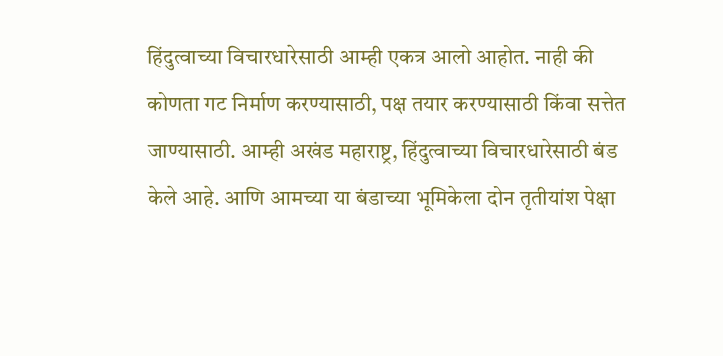हिंदुत्वाच्या विचारधारेसाठी आम्ही एकत्र आलो आहोत. नाही की कोणता गट निर्माण करण्यासाठी, पक्ष तयार करण्यासाठी किंवा सत्तेत जाण्यासाठी. आम्ही अखंड महाराष्ट्र, हिंदुत्वाच्या विचारधारेसाठी बंड केले आहे. आणि आमच्या या बंडाच्या भूमिकेला दोन तृतीयांश पेक्षा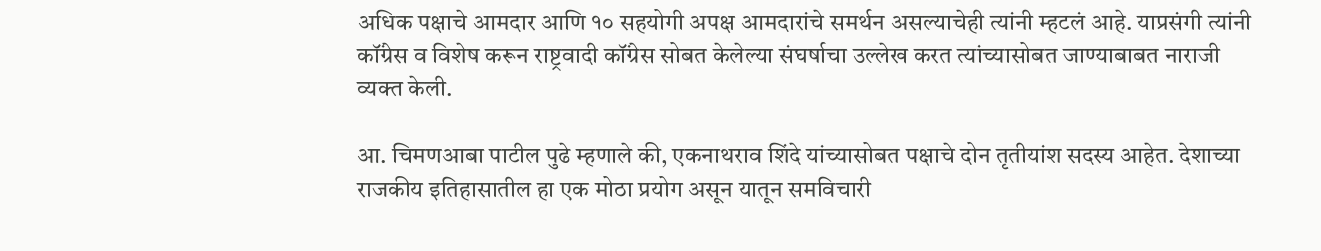अधिक पक्षाचे आमदार आणि १० सहयोगी अपक्ष आमदारांचे समर्थन असल्याचेही त्यांनी म्हटलं आहे. याप्रसंगी त्यांनी कॉंग्रेस व विशेष करून राष्ट्रवादी कॉंग्रेस सोबत केलेल्या संघर्षाचा उल्लेख करत त्यांच्यासोबत जाण्याबाबत नाराजी व्यक्त केली.

आ. चिमणआबा पाटील पुढे म्हणाले की, एकनाथराव शिंदे यांच्यासोबत पक्षाचे दोन तृतीयांश सदस्य आहेत. देशाच्या राजकीय इतिहासातील हा एक मोठा प्रयोग असून यातून समविचारी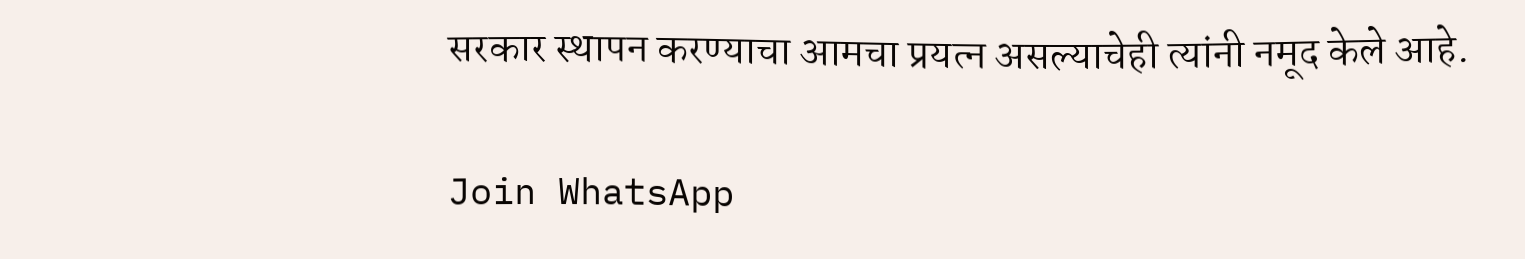सरकार स्थापन करण्याचा आमचा प्रयत्न असल्याचेही त्यांनी नमूद केले आहे.

Join WhatsApp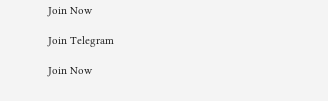Join Now

Join Telegram

Join Now